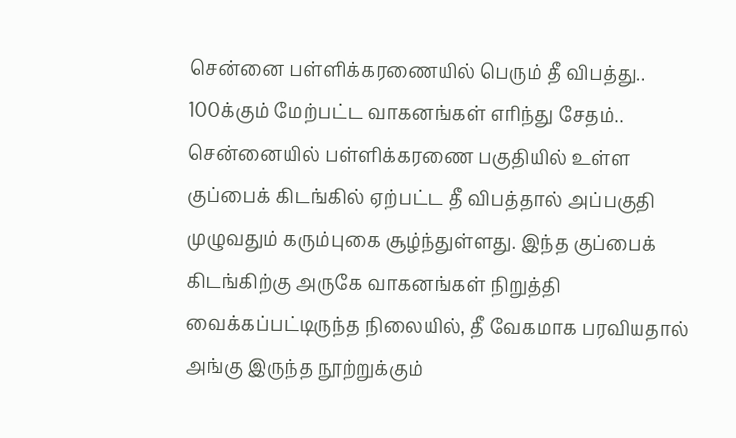சென்னை பள்ளிக்கரணையில் பெரும் தீ விபத்து.. 100க்கும் மேற்பட்ட வாகனங்கள் எரிந்து சேதம்..
சென்னையில் பள்ளிக்கரணை பகுதியில் உள்ள குப்பைக் கிடங்கில் ஏற்பட்ட தீ விபத்தால் அப்பகுதி முழுவதும் கரும்புகை சூழ்ந்துள்ளது. இந்த குப்பைக் கிடங்கிற்கு அருகே வாகனங்கள் நிறுத்தி வைக்கப்பட்டிருந்த நிலையில், தீ வேகமாக பரவியதால் அங்கு இருந்த நூற்றுக்கும்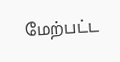மேற்பட்ட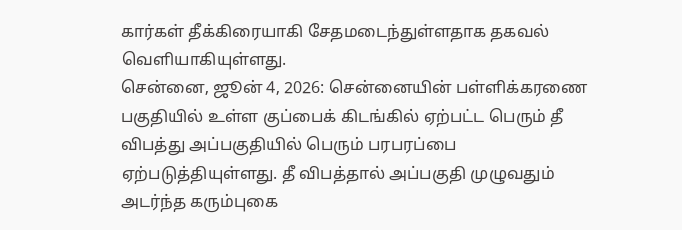கார்கள் தீக்கிரையாகி சேதமடைந்துள்ளதாக தகவல் வெளியாகியுள்ளது.
சென்னை, ஜூன் 4, 2026: சென்னையின் பள்ளிக்கரணை பகுதியில் உள்ள குப்பைக் கிடங்கில் ஏற்பட்ட பெரும் தீ விபத்து அப்பகுதியில் பெரும் பரபரப்பை ஏற்படுத்தியுள்ளது. தீ விபத்தால் அப்பகுதி முழுவதும் அடர்ந்த கரும்புகை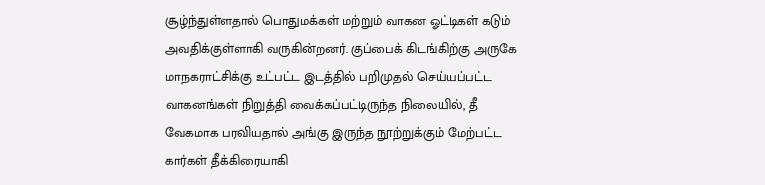சூழ்ந்துள்ளதால் பொதுமக்கள் மற்றும் வாகன ஓட்டிகள் கடும் அவதிக்குள்ளாகி வருகின்றனர். குப்பைக் கிடங்கிற்கு அருகே மாநகராட்சிக்கு உட்பட்ட இடத்தில் பறிமுதல் செய்யப்பட்ட வாகனங்கள் நிறுத்தி வைக்கப்பட்டிருந்த நிலையில், தீ வேகமாக பரவியதால் அங்கு இருந்த நூற்றுக்கும் மேற்பட்ட கார்கள் தீக்கிரையாகி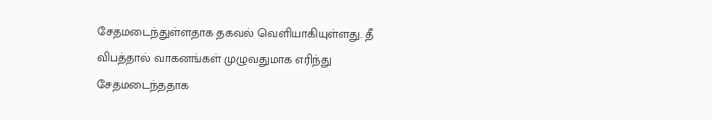சேதமடைந்துள்ளதாக தகவல் வெளியாகியுள்ளது. தீ விபத்தால் வாகனங்கள் முழுவதுமாக எரிந்து சேதமடைந்ததாக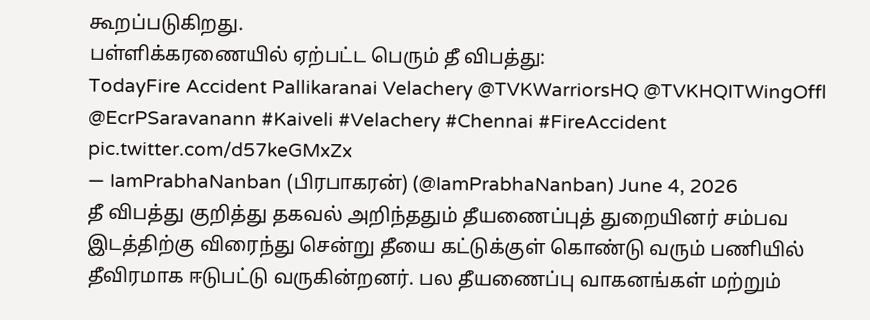கூறப்படுகிறது.
பள்ளிக்கரணையில் ஏற்பட்ட பெரும் தீ விபத்து:
TodayFire Accident Pallikaranai Velachery @TVKWarriorsHQ @TVKHQITWingOffl @EcrPSaravanann #Kaiveli #Velachery #Chennai #FireAccident pic.twitter.com/d57keGMxZx
— IamPrabhaNanban (பிரபாகரன்) (@IamPrabhaNanban) June 4, 2026
தீ விபத்து குறித்து தகவல் அறிந்ததும் தீயணைப்புத் துறையினர் சம்பவ இடத்திற்கு விரைந்து சென்று தீயை கட்டுக்குள் கொண்டு வரும் பணியில் தீவிரமாக ஈடுபட்டு வருகின்றனர். பல தீயணைப்பு வாகனங்கள் மற்றும்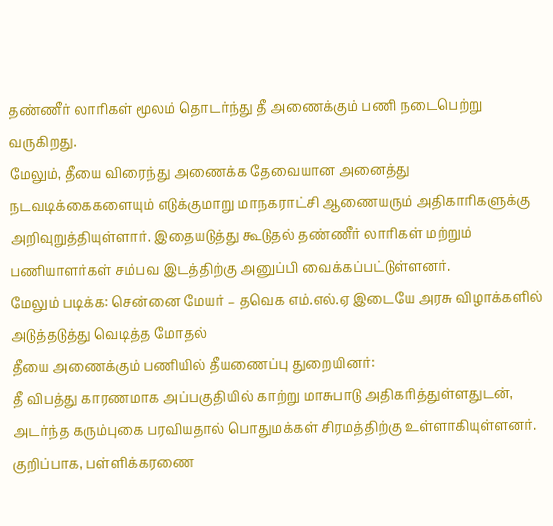தண்ணீர் லாரிகள் மூலம் தொடர்ந்து தீ அணைக்கும் பணி நடைபெற்று வருகிறது.
மேலும், தீயை விரைந்து அணைக்க தேவையான அனைத்து நடவடிக்கைகளையும் எடுக்குமாறு மாநகராட்சி ஆணையரும் அதிகாரிகளுக்கு அறிவுறுத்தியுள்ளார். இதையடுத்து கூடுதல் தண்ணீர் லாரிகள் மற்றும் பணியாளர்கள் சம்பவ இடத்திற்கு அனுப்பி வைக்கப்பட்டுள்ளனர்.
மேலும் படிக்க: சென்னை மேயர் – தவெக எம்.எல்.ஏ இடையே அரசு விழாக்களில் அடுத்தடுத்து வெடித்த மோதல்
தீயை அணைக்கும் பணியில் தீயணைப்பு துறையினர்:
தீ விபத்து காரணமாக அப்பகுதியில் காற்று மாசுபாடு அதிகரித்துள்ளதுடன், அடர்ந்த கரும்புகை பரவியதால் பொதுமக்கள் சிரமத்திற்கு உள்ளாகியுள்ளனர். குறிப்பாக, பள்ளிக்கரணை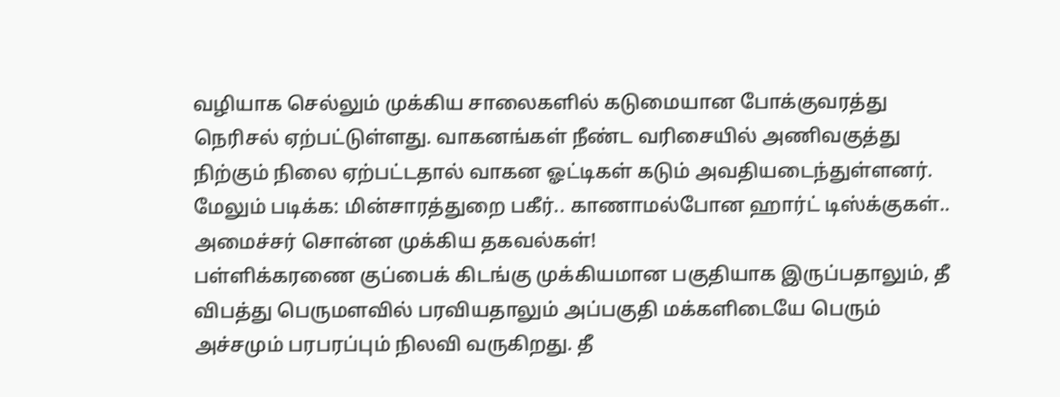வழியாக செல்லும் முக்கிய சாலைகளில் கடுமையான போக்குவரத்து நெரிசல் ஏற்பட்டுள்ளது. வாகனங்கள் நீண்ட வரிசையில் அணிவகுத்து நிற்கும் நிலை ஏற்பட்டதால் வாகன ஓட்டிகள் கடும் அவதியடைந்துள்ளனர்.
மேலும் படிக்க: மின்சாரத்துறை பகீர்.. காணாமல்போன ஹார்ட் டிஸ்க்குகள்.. அமைச்சர் சொன்ன முக்கிய தகவல்கள்!
பள்ளிக்கரணை குப்பைக் கிடங்கு முக்கியமான பகுதியாக இருப்பதாலும், தீ விபத்து பெருமளவில் பரவியதாலும் அப்பகுதி மக்களிடையே பெரும் அச்சமும் பரபரப்பும் நிலவி வருகிறது. தீ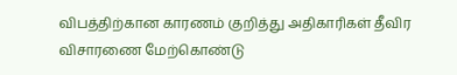விபத்திற்கான காரணம் குறித்து அதிகாரிகள் தீவிர விசாரணை மேற்கொண்டு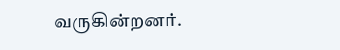வருகின்றனர்.